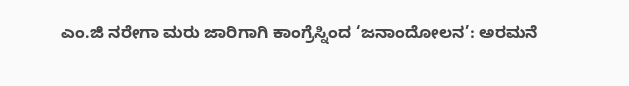ಎಂ.ಜಿ ನರೇಗಾ ಮರು ಜಾರಿಗಾಗಿ ಕಾಂಗ್ರೆಸ್ನಿಂದ ‘ಜನಾಂದೋಲನ’: ಅರಮನೆ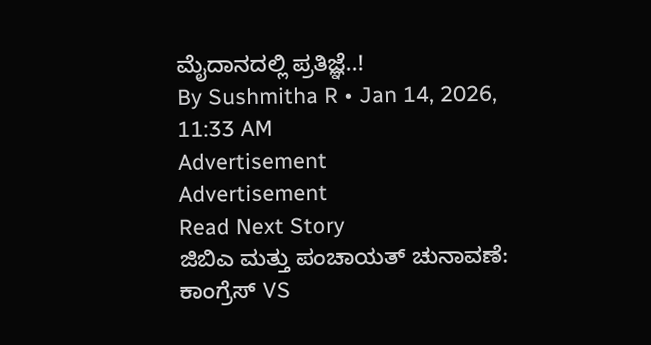ಮೈದಾನದಲ್ಲಿ ಪ್ರತಿಜ್ಞೆ..!
By Sushmitha R • Jan 14, 2026, 11:33 AM
Advertisement
Advertisement
Read Next Story
ಜಿಬಿಎ ಮತ್ತು ಪಂಚಾಯತ್ ಚುನಾವಣೆ: ಕಾಂಗ್ರೆಸ್ VS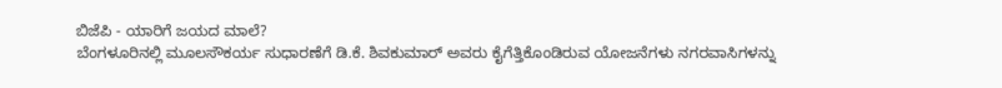ಬಿಜೆಪಿ - ಯಾರಿಗೆ ಜಯದ ಮಾಲೆ?
ಬೆಂಗಳೂರಿನಲ್ಲಿ ಮೂಲಸೌಕರ್ಯ ಸುಧಾರಣೆಗೆ ಡಿ.ಕೆ. ಶಿವಕುಮಾರ್ ಅವರು ಕೈಗೆತ್ತಿಕೊಂಡಿರುವ ಯೋಜನೆಗಳು ನಗರವಾಸಿಗಳನ್ನು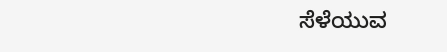ಸೆಳೆಯುವ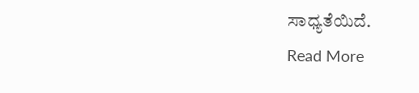ಸಾಧ್ಯತೆಯಿದೆ.
Read More